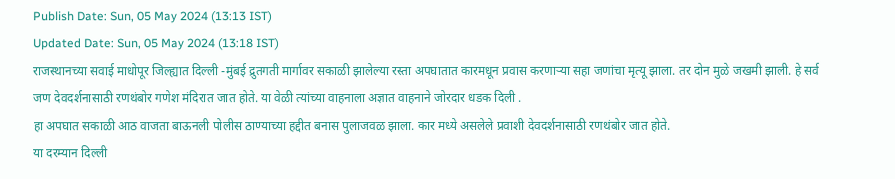Publish Date: Sun, 05 May 2024 (13:13 IST)
Updated Date: Sun, 05 May 2024 (13:18 IST)
राजस्थानच्या सवाई माधोपूर जिल्ह्यात दिल्ली -मुंबई द्रुतगती मार्गावर सकाळी झालेल्या रस्ता अपघातात कारमधून प्रवास करणाऱ्या सहा जणांचा मृत्यू झाला. तर दोन मुळे जखमी झाली. हे सर्व जण देवदर्शनासाठी रणथंबोर गणेश मंदिरात जात होते. या वेळी त्यांच्या वाहनाला अज्ञात वाहनाने जोरदार धडक दिली .
हा अपघात सकाळी आठ वाजता बाऊनली पोलीस ठाण्याच्या हद्दीत बनास पुलाजवळ झाला. कार मध्ये असलेले प्रवाशी देवदर्शनासाठी रणथंबोर जात होते.
या दरम्यान दिल्ली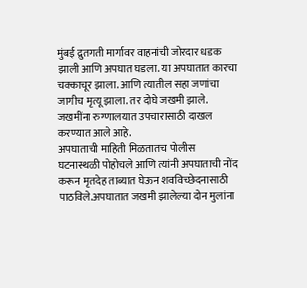मुंबई द्रुतगती मार्गावर वाहनांची जोरदार धडक झाली आणि अपघात घडला. या अपघातात कारचा चक्काचूर झाला. आणि त्यातील सहा जणांचा जागीच मृत्यू झाला. तर दोघे जखमी झाले. जखमींना रुग्णालयात उपचारासाठी दाखल करण्यात आले आहे.
अपघाताची माहिती मिळतातच पोलीस घटनास्थळी पोहोचले आणि त्यांनी अपघाताची नोंद करून मृतदेह ताब्यात घेऊन शवविच्छेदनासाठी पाठविले.अपघातात जखमी झालेल्या दोन मुलांना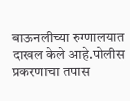बाऊनलीच्या रुग्णालयात दाखल केले आहे.पोलीस प्रकरणाचा तपास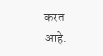करत आहे.